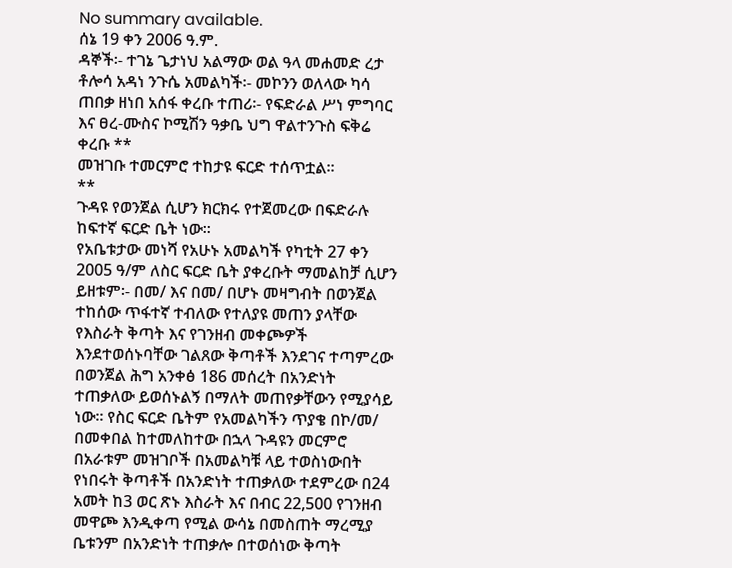No summary available.
ሰኔ 19 ቀን 2006 ዓ.ም.
ዳኞች፡- ተገኔ ጌታነህ አልማው ወል ዓላ መሐመድ ረታ ቶሎሳ አዳነ ንጉሴ አመልካች፡- መኮንን ወለላው ካሳ ጠበቃ ዘነበ አሰፋ ቀረቡ ተጠሪ፡- የፍድራል ሥነ ምግባር እና ፀረ-ሙስና ኮሚሽን ዓቃቤ ህግ ዋልተንጉስ ፍቅሬ ቀረቡ **
መዝገቡ ተመርምሮ ተከታዩ ፍርድ ተሰጥቷል።
**
ጉዳዩ የወንጀል ሲሆን ክርክሩ የተጀመረው በፍድራሉ ከፍተኛ ፍርድ ቤት ነው።
የአቤቱታው መነሻ የአሁኑ አመልካች የካቲት 27 ቀን 2005 ዓ/ም ለስር ፍርድ ቤት ያቀረቡት ማመልከቻ ሲሆን ይዘቱም፡- በመ/ እና በመ/ በሆኑ መዛግብት በወንጀል ተከሰው ጥፋተኛ ተብለው የተለያዩ መጠን ያላቸው የእስራት ቅጣት እና የገንዘብ መቀጮዎች እንደተወሰኑባቸው ገልጸው ቅጣቶች እንደገና ተጣምረው በወንጀል ሕግ አንቀፅ 186 መሰረት በአንድነት ተጠቃለው ይወሰኑልኝ በማለት መጠየቃቸውን የሚያሳይ ነው። የስር ፍርድ ቤትም የአመልካችን ጥያቄ በኮ/መ/ በመቀበል ከተመለከተው በኋላ ጉዳዩን መርምሮ በአራቱም መዝገቦች በአመልካቹ ላይ ተወስነውበት የነበሩት ቅጣቶች በአንድነት ተጠቃለው ተደምረው በ24 አመት ከ3 ወር ጽኑ እስራት እና በብር 22,500 የገንዘብ መዋጮ እንዲቀጣ የሚል ውሳኔ በመስጠት ማረሚያ ቤቱንም በአንድነት ተጠቃሎ በተወሰነው ቅጣት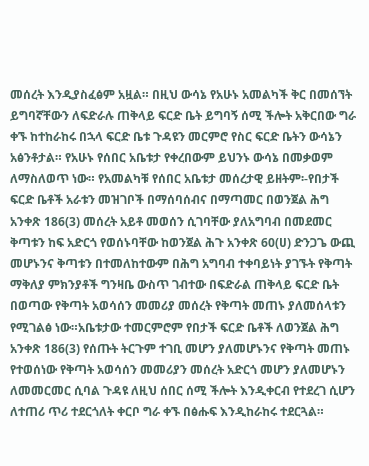መሰረት እንዲያስፈፅም አዟል። በዚህ ውሳኔ የአሁኑ አመልካች ቅር በመሰኘት ይግባኛቸውን ለፍድራሉ ጠቅላይ ፍርድ ቤት ይግባኝ ሰሚ ችሎት አቅርበው ግራ ቀኙ ከተከራከሩ በኋላ ፍርድ ቤቱ ጉዳዩን መርምሮ የስር ፍርድ ቤትን ውሳኔን አፅንቶታል። የአሁኑ የሰበር አቤቱታ የቀረበውም ይህንኑ ውሳኔ በመቃወም ለማስለወጥ ነው። የአመልካቹ የሰበር አቤቱታ መሰረታዊ ይዘትም፡-የበታች ፍርድ ቤቶች አራቱን መዝገቦች በማሰባሰብና በማጣመር በወንጀል ሕግ አንቀጽ 186(3) መሰረት አይቶ መወሰን ሲገባቸው ያለአግባብ በመደመር ቅጣቱን ከፍ አድርጎ የወሰኑባቸው ከወንጀል ሕጉ አንቀጽ 60(ሀ) ድንጋጌ ውጪ መሆኑንና ቅጣቱን በተመለከተውም በሕግ አግባብ ተቀባይነት ያገኙት የቅጣት ማቅለያ ምክንያቶች ግንዛቤ ውስጥ ገብተው በፍድራል ጠቅላይ ፍርድ ቤት በወጣው የቅጣት አወሳሰን መመሪያ መሰረት የቅጣት መጠኑ ያለመሰላቱን የሚገልፅ ነው።አቤቱታው ተመርምሮም የበታች ፍርድ ቤቶች ለወንጀል ሕግ አንቀጽ 186(3) የሰጡት ትርጉም ተገቢ መሆን ያለመሆኑንና የቅጣት መጠኑ የተወሰነው የቅጣት አወሳሰን መመሪያን መሰረት አድርጎ መሆን ያለመሆኑን ለመመርመር ሲባል ጉዳዩ ለዚህ ሰበር ሰሚ ችሎት እንዲቀርብ የተደረገ ሲሆን ለተጠሪ ጥሪ ተደርጎለት ቀርቦ ግራ ቀኙ በፅሑፍ እንዲከራከሩ ተደርጓል።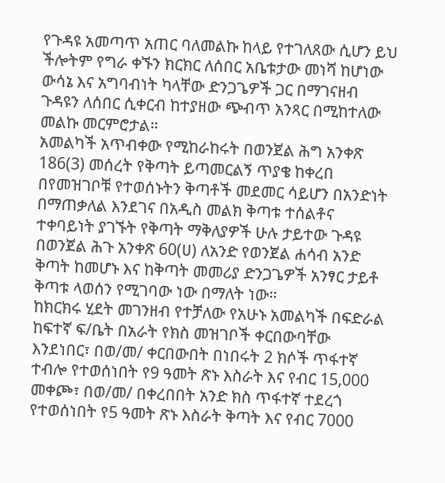የጉዳዩ አመጣጥ አጠር ባለመልኩ ከላይ የተገለጸው ሲሆን ይህ ችሎትም የግራ ቀኙን ክርክር ለሰበር አቤቱታው መነሻ ከሆነው ውሳኔ እና አግባብነት ካላቸው ድንጋጌዎች ጋር በማገናዘብ ጉዳዩን ለሰበር ሲቀርብ ከተያዘው ጭብጥ አንጻር በሚከተለው መልኩ መርምሮታል።
አመልካች አጥብቀው የሚከራከሩት በወንጀል ሕግ አንቀጽ 186(3) መሰረት የቅጣት ይጣመርልኝ ጥያቄ ከቀረበ በየመዝገቦቹ የተወሰኑትን ቅጣቶች መደመር ሳይሆን በአንድነት በማጠቃለል እንደገና በአዲስ መልክ ቅጣቱ ተሰልቶና ተቀባይነት ያገኙት የቅጣት ማቅለያዎች ሁሉ ታይተው ጉዳዩ በወንጀል ሕጉ አንቀጽ 60(ሀ) ለአንድ የወንጀል ሐሳብ አንድ ቅጣት ከመሆኑ እና ከቅጣት መመሪያ ድንጋጌዎች አንፃር ታይቶ ቅጣቱ ላወሰን የሚገባው ነው በማለት ነው።
ከክርክሩ ሂደት መገንዘብ የተቻለው የአሁኑ አመልካች በፍድራል ከፍተኛ ፍ/ቤት በአራት የክስ መዝገቦች ቀርበውባቸው እንደነበር፣ በወ/መ/ ቀርበውበት በነበሩት 2 ክሶች ጥፋተኛ ተብሎ የተወሰነበት የ9 ዓመት ጽኑ እስራት እና የብር 15,000 መቀጮ፣ በወ/መ/ በቀረበበት አንድ ክስ ጥፋተኛ ተደረጎ የተወሰነበት የ5 ዓመት ጽኑ እስራት ቅጣት እና የብር 7000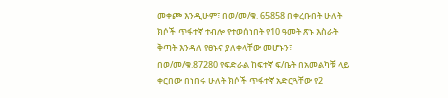መቀጮ እንዲሁም፣ በወ/መ/ቁ. 65858 በቀረቡበት ሁለት ክሶች ጥፋተኛ ተብሎ የተወሰነበት የ10 ዓመት ጽኑ እስራት ቅጣት እንዳለ የፀኑና ያለቀላቸው መሆኑን፣ በወ/መ/ቁ.87280 የፍድራል ከፍተኛ ፍ/ቤት በአመልካቹ ላይ ቀርበው በነበሩ ሁለት ክሶች ጥፋተኛ አድርጓቸው የ2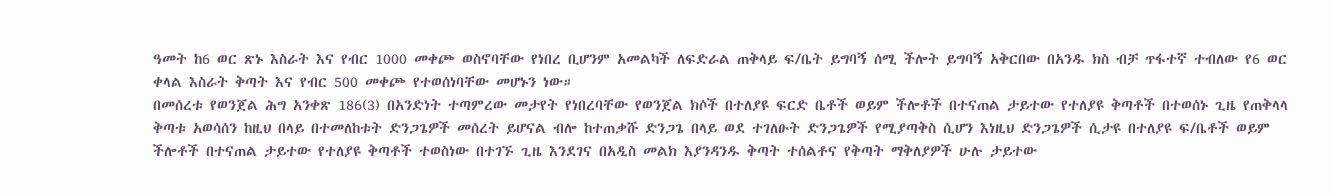ዓመት ከ6 ወር ጽኑ እስራት እና የብር 1000 መቀጮ ወስኖባቸው የነበረ ቢሆንም አመልካች ለፍድራል ጠቅላይ ፍ/ቤት ይግባኝ ሰሚ ችሎት ይግባኝ አቅርበው በአንዱ ክስ ብቻ ጥፋተኛ ተብለው የ6 ወር ቀላል እስራት ቅጣት እና የብር 500 መቀጮ የተወሰነባቸው መሆኑን ነው።
በመሰረቱ የወንጀል ሕግ አንቀጽ 186(3) በአንድነት ተጣምረው መታየት የነበረባቸው የወንጀል ክሶች በተለያዩ ፍርድ ቤቶች ወይም ችሎቶች በተናጠል ታይተው የተለያዩ ቅጣቶች በተወሰኑ ጊዜ የጠቅላላ ቅጣቱ አወሳሰን ከዚህ በላይ በተመለከቱት ድንጋጌዎች መሰረት ይሆናል ብሎ ከተጠቃሹ ድንጋጌ በላይ ወደ ተገለፁት ድንጋጌዎች የሚያጣቅስ ሲሆን እነዚህ ድንጋጌዎች ሲታዩ በተለያዩ ፍ/ቤቶች ወይም ችሎቶች በተናጠል ታይተው የተለያዩ ቅጣቶች ተወስነው በተገኙ ጊዜ እንደገና በአዲስ መልክ እያንዳንዱ ቅጣት ተሰልቶና የቅጣት ማቅለያዎች ሁሉ ታይተው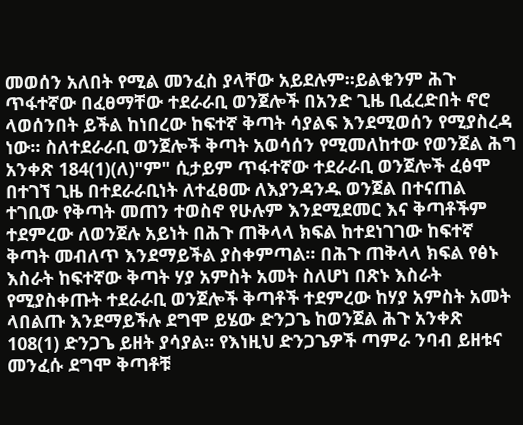መወሰን አለበት የሚል መንፈስ ያላቸው አይደሉም።ይልቁንም ሕጉ ጥፋተኛው በፈፀማቸው ተደራራቢ ወንጀሎች በአንድ ጊዜ ቢፈረድበት ኖሮ ላወሰንበት ይችል ከነበረው ከፍተኛ ቅጣት ሳያልፍ እንደሚወሰን የሚያስረዳ ነው። ስለተደራራቢ ወንጀሎች ቅጣት አወሳሰን የሚመለከተው የወንጀል ሕግ አንቀጽ 184(1)(ለ)"ም" ሲታይም ጥፋተኛው ተደራራቢ ወንጀሎች ፈፅሞ በተገኘ ጊዜ በተደራራቢነት ለተፈፀሙ ለእያንዳንዱ ወንጀል በተናጠል ተገቢው የቅጣት መጠን ተወስኖ የሁሉም እንደሚደመር እና ቅጣቶችም ተደምረው ለወንጀሉ አይነት በሕጉ ጠቅላላ ክፍል ከተደነገገው ከፍተኛ ቅጣት መብለጥ እንደማይችል ያስቀምጣል። በሕጉ ጠቅላላ ክፍል የፅኑ እስራት ከፍተኛው ቅጣት ሃያ አምስት አመት ስለሆነ በጽኑ እስራት የሚያስቀጡት ተደራራቢ ወንጀሎች ቅጣቶች ተደምረው ከሃያ አምስት አመት ላበልጡ እንደማይችሉ ደግሞ ይሄው ድንጋጌ ከወንጀል ሕጉ አንቀጽ 108(1) ድንጋጌ ይዘት ያሳያል። የእነዚህ ድንጋጌዎች ጣምራ ንባብ ይዘቱና መንፈሱ ደግሞ ቅጣቶቹ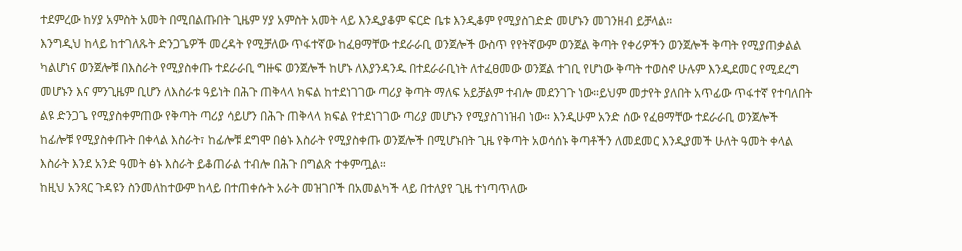ተደምረው ከሃያ አምስት አመት በሚበልጡበት ጊዜም ሃያ አምስት አመት ላይ እንዲያቆም ፍርድ ቤቱ እንዲቆም የሚያስገድድ መሆኑን መገንዘብ ይቻላል።
እንግዲህ ከላይ ከተገለጹት ድንጋጌዎች መረዳት የሚቻለው ጥፋተኛው ከፈፀማቸው ተደራራቢ ወንጀሎች ውስጥ የየትኛውም ወንጀል ቅጣት የቀሪዎችን ወንጀሎች ቅጣት የሚያጠቃልል ካልሆነና ወንጀሎቹ በእስራት የሚያስቀጡ ተደራራቢ ግዙፍ ወንጀሎች ከሆኑ ለእያንዳንዱ በተደራራቢነት ለተፈፀመው ወንጀል ተገቢ የሆነው ቅጣት ተወስኖ ሁሉም እንዲደመር የሚደረግ መሆኑን እና ምንጊዜም ቢሆን ለእስራቱ ዓይነት በሕጉ ጠቅላላ ክፍል ከተደነገገው ጣሪያ ቅጣት ማለፍ አይቻልም ተብሎ መደንገጉ ነው።ይህም መታየት ያለበት አጥፊው ጥፋተኛ የተባለበት ልዩ ድንጋጌ የሚያስቀምጠው የቅጣት ጣሪያ ሳይሆን በሕጉ ጠቅላላ ክፍል የተደነገገው ጣሪያ መሆኑን የሚያስገነዝብ ነው። እንዲሁም አንድ ሰው የፈፀማቸው ተደራራቢ ወንጀሎች ከፊሎቹ የሚያስቀጡት በቀላል እስራት፣ ከፊሎቹ ደግሞ በፅኑ እስራት የሚያስቀጡ ወንጀሎች በሚሆኑበት ጊዜ የቅጣት አወሳሰኑ ቅጣቶችን ለመደመር እንዲያመች ሁለት ዓመት ቀላል እስራት እንደ አንድ ዓመት ፅኑ እስራት ይቆጠራል ተብሎ በሕጉ በግልጽ ተቀምጧል።
ከዚህ አንጻር ጉዳዩን ስንመለከተውም ከላይ በተጠቀሱት አራት መዝገቦች በአመልካች ላይ በተለያየ ጊዜ ተነጣጥለው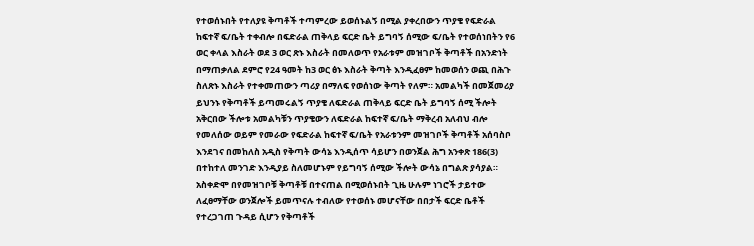የተወሰኑበት የተለያዩ ቅጣቶች ተጣምረው ይወሰኑልኝ በሚል ያቀረበውን ጥያቄ የፍድራል ከፍተኛ ፍ/ቤት ተቀብሎ በፍድራል ጠቅላይ ፍርድ ቤት ይግባኝ ሰሚው ፍ/ቤት የተወሰነበትን የ6 ወር ቀላል እስራት ወደ 3 ወር ጽኑ እስራት በመለወጥ የአራቱም መዝገቦች ቅጣቶች በአንድነት በማጠቃለል ደምሮ የ24 ዓመት ከ3 ወር ፅኑ እስራት ቅጣት እንዲፈፀም ከመወሰን ወጪ በሕጉ ስለጽኑ እስራት የተቀመጠውን ጣሪያ በማለፍ የወሰነው ቅጣት የለም። አመልካች በመጀመሪያ ይህንኑ የቅጣቶች ይጣመሩልኝ ጥያቄ ለፍድራል ጠቅላይ ፍርድ ቤት ይግባኝ ሰሚ ችሎት አቅርበው ችሎቱ አመልካቹን ጥያቄውን ለፍድራል ከፍተኛ ፍ/ቤት ማቅረብ አለብህ ብሎ የመለሰው ወይም የመራው የፍድራል ከፍተኛ ፍ/ቤት የአራቱንም መዝገቦች ቅጣቶች አሰባስቦ እንደገና በመከለስ አዲስ የቅጣት ውሳኔ እንዲሰጥ ሳይሆን በወንጀል ሕግ አንቀጽ 186(3) በተከተለ መንገድ እንዲያይ ስለመሆኑም የይግባኝ ሰሚው ችሎት ውሳኔ በግልጽ ያሳያል። አስቀድሞ በየመዝገቦቹ ቅጣቶቹ በተናጠል በሚወሰኑበት ጊዜ ሁሉም ነገሮች ታይተው ለፈፀማቸው ወንጀሎች ይመጥናሉ ተብለው የተወሰኑ መሆናቸው በበታች ፍርድ ቤቶች የተረጋገጠ ጉዳይ ሲሆን የቅጣቶች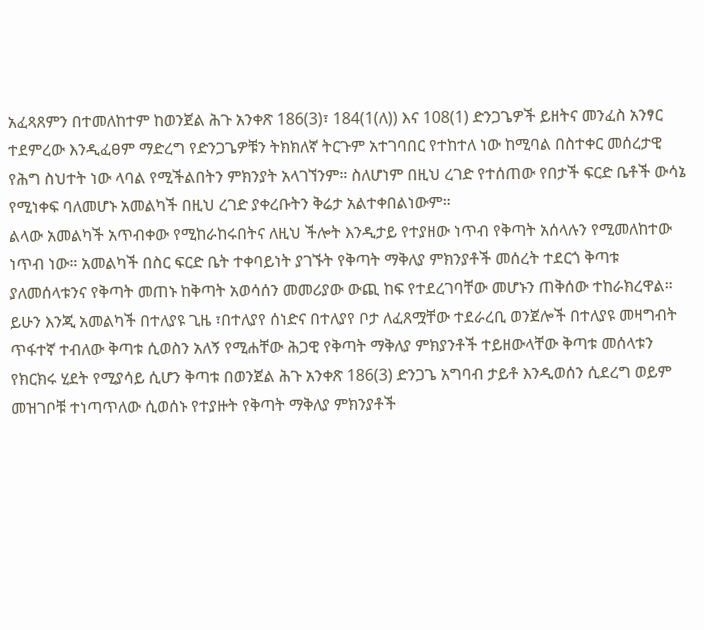አፈጻጸምን በተመለከተም ከወንጀል ሕጉ አንቀጽ 186(3)፣ 184(1(ለ)) እና 108(1) ድንጋጌዎች ይዘትና መንፈስ አንፃር ተደምረው እንዲፈፀም ማድረግ የድንጋጌዎቹን ትክክለኛ ትርጉም አተገባበር የተከተለ ነው ከሚባል በስተቀር መሰረታዊ የሕግ ስህተት ነው ላባል የሚችልበትን ምክንያት አላገኘንም። ስለሆነም በዚህ ረገድ የተሰጠው የበታች ፍርድ ቤቶች ውሳኔ የሚነቀፍ ባለመሆኑ አመልካች በዚህ ረገድ ያቀረቡትን ቅሬታ አልተቀበልነውም።
ልላው አመልካች አጥብቀው የሚከራከሩበትና ለዚህ ችሎት እንዲታይ የተያዘው ነጥብ የቅጣት አሰላሉን የሚመለከተው ነጥብ ነው። አመልካች በስር ፍርድ ቤት ተቀባይነት ያገኙት የቅጣት ማቅለያ ምክንያቶች መሰረት ተደርጎ ቅጣቱ ያለመሰላቱንና የቅጣት መጠኑ ከቅጣት አወሳሰን መመሪያው ውጪ ከፍ የተደረገባቸው መሆኑን ጠቅሰው ተከራክረዋል። ይሁን እንጂ አመልካች በተለያዩ ጊዜ ፣በተለያየ ሰነድና በተለያየ ቦታ ለፈጸሟቸው ተደራረቢ ወንጀሎች በተለያዩ መዛግብት ጥፋተኛ ተብለው ቅጣቱ ሲወስን አለኝ የሚሐቸው ሕጋዊ የቅጣት ማቅለያ ምክያንቶች ተይዘውላቸው ቅጣቱ መሰላቱን የክርክሩ ሂደት የሚያሳይ ሲሆን ቅጣቱ በወንጀል ሕጉ አንቀጽ 186(3) ድንጋጌ አግባብ ታይቶ እንዲወሰን ሲደረግ ወይም መዝገቦቹ ተነጣጥለው ሲወሰኑ የተያዙት የቅጣት ማቅለያ ምክንያቶች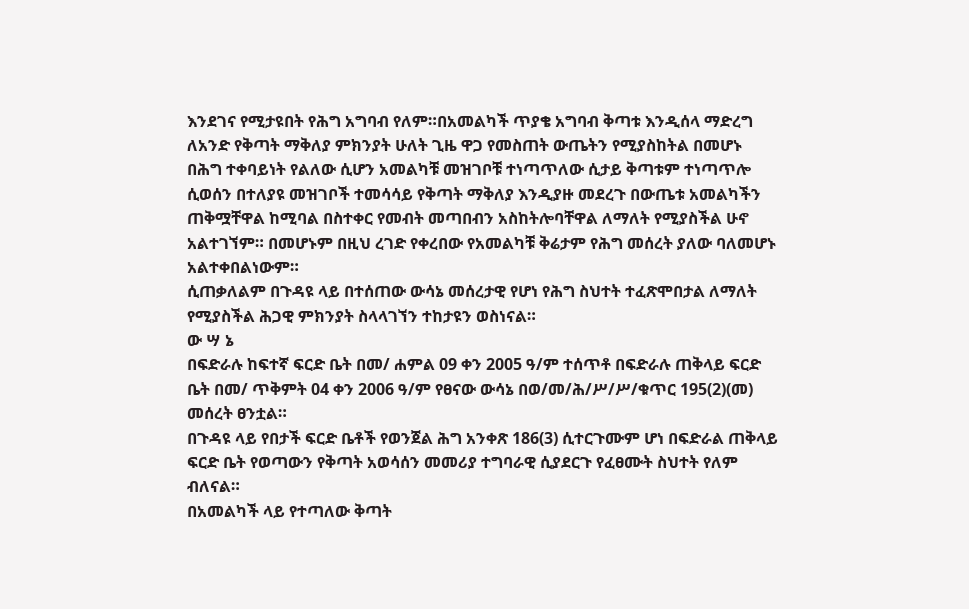እንደገና የሚታዩበት የሕግ አግባብ የለም።በአመልካች ጥያቄ አግባብ ቅጣቱ እንዲሰላ ማድረግ ለአንድ የቅጣት ማቅለያ ምክንያት ሁለት ጊዜ ዋጋ የመስጠት ውጤትን የሚያስከትል በመሆኑ በሕግ ተቀባይነት የልለው ሲሆን አመልካቹ መዝገቦቹ ተነጣጥለው ሲታይ ቅጣቱም ተነጣጥሎ ሲወሰን በተለያዩ መዝገቦች ተመሳሳይ የቅጣት ማቅለያ እንዲያዙ መደረጉ በውጤቱ አመልካችን ጠቅሟቸዋል ከሚባል በስተቀር የመብት መጣበብን አስከትሎባቸዋል ለማለት የሚያስችል ሁኖ አልተገኘም። በመሆኑም በዚህ ረገድ የቀረበው የአመልካቹ ቅሬታም የሕግ መሰረት ያለው ባለመሆኑ አልተቀበልነውም።
ሲጠቃለልም በጉዳዩ ላይ በተሰጠው ውሳኔ መሰረታዊ የሆነ የሕግ ስህተት ተፈጽሞበታል ለማለት የሚያስችል ሕጋዊ ምክንያት ስላላገኘን ተከታዩን ወስነናል።
ው ሣ ኔ
በፍድራሉ ከፍተኛ ፍርድ ቤት በመ/ ሐምል 09 ቀን 2005 ዓ/ም ተሰጥቶ በፍድራሉ ጠቅላይ ፍርድ ቤት በመ/ ጥቅምት 04 ቀን 2006 ዓ/ም የፀናው ውሳኔ በወ/መ/ሕ/ሥ/ሥ/ቁጥር 195(2)(መ) መሰረት ፀንቷል።
በጉዳዩ ላይ የበታች ፍርድ ቤቶች የወንጀል ሕግ አንቀጽ 186(3) ሲተርጉሙም ሆነ በፍድራል ጠቅላይ ፍርድ ቤት የወጣውን የቅጣት አወሳሰን መመሪያ ተግባራዊ ሲያደርጉ የፈፀሙት ስህተት የለም ብለናል።
በአመልካች ላይ የተጣለው ቅጣት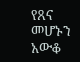የጸና መሆኑን አውቆ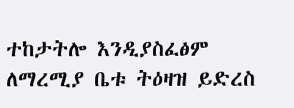ተከታትሎ እንዲያስፈፅም ለማረሚያ ቤቱ ትዕዛዝ ይድረስ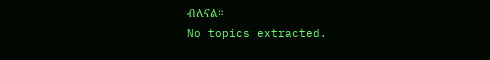ብለናል።
No topics extracted.